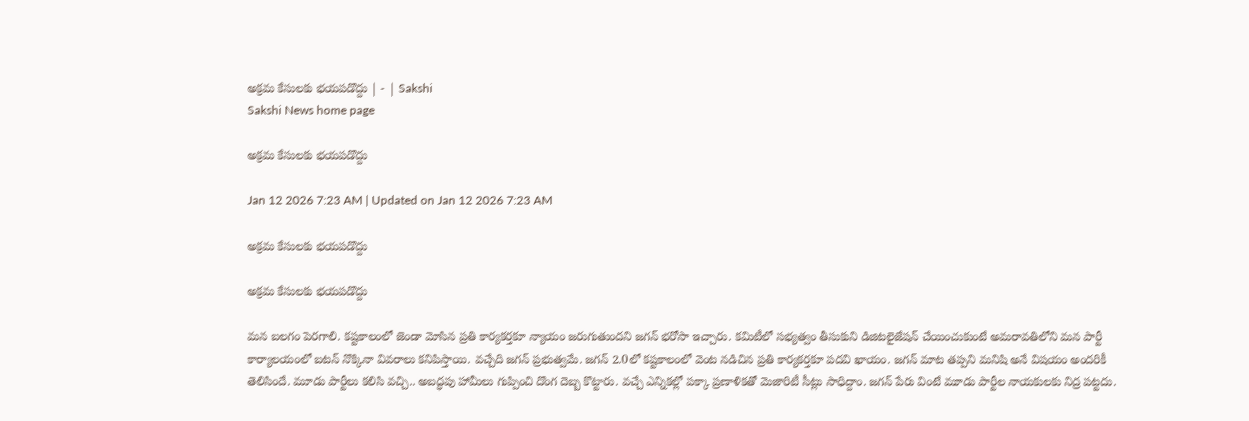అక్రమ కేసులకు భయపడొద్దు | - | Sakshi
Sakshi News home page

అక్రమ కేసులకు భయపడొద్దు

Jan 12 2026 7:23 AM | Updated on Jan 12 2026 7:23 AM

అక్రమ కేసులకు భయపడొద్దు

అక్రమ కేసులకు భయపడొద్దు

మన బలగం పెరగాలి. కష్టకాలంలో జెండా మోసిన ప్రతి కార్యకర్తకూ న్యాయం జరుగుతుందని జగన్‌ భరోసా ఇచ్చారు. కమిటీలో సభ్యత్వం తీసుకుని డిజిటలైజేషన్‌ చేయించుకుంటే అమరావతిలోని మన పార్టీ కార్యాలయంలో బటన్‌ నొక్కినా వివరాలు కనిపిస్తాయి. వచ్చేది జగన్‌ ప్రభుత్వమే. జగన్‌ 2.0లో కష్టకాలంలో వెంట నడిచిన ప్రతి కార్యకర్తకూ పదవి ఖాయం. జగన్‌ మాట తప్పని మనిషి అనే విషయం అందరికీ తెలిసిందే. మూడు పార్టీలు కలిసి వచ్చి.. అబద్ధపు హామీలు గుప్పించి దొంగ దెబ్బ కొట్టారు. వచ్చే ఎన్నికల్లో పక్కా ప్రణాళికతో మెజారిటీ సీట్లు సాధిద్దాం. జగన్‌ పేరు వింటే మూడు పార్టీల నాయకులకు నిద్ర పట్టదు.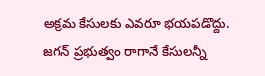అక్రమ కేసులకు ఎవరూ భయపడొద్దు. జగన్‌ ప్రభుత్వం రాగానే కేసులన్నీ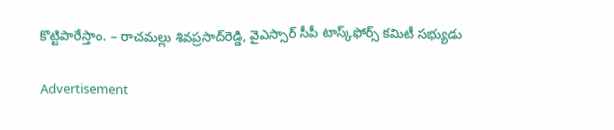కొట్టిపారేస్తాం. – రాచమల్లు శివప్రసాద్‌రెడ్డి, వైఎస్సార్‌ సీపీ టాస్క్‌ఫోర్స్‌ కమిటీ సభ్యుడు

Advertisement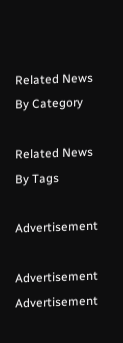Related News By Category

Related News By Tags

Advertisement

Advertisement
Advertisement